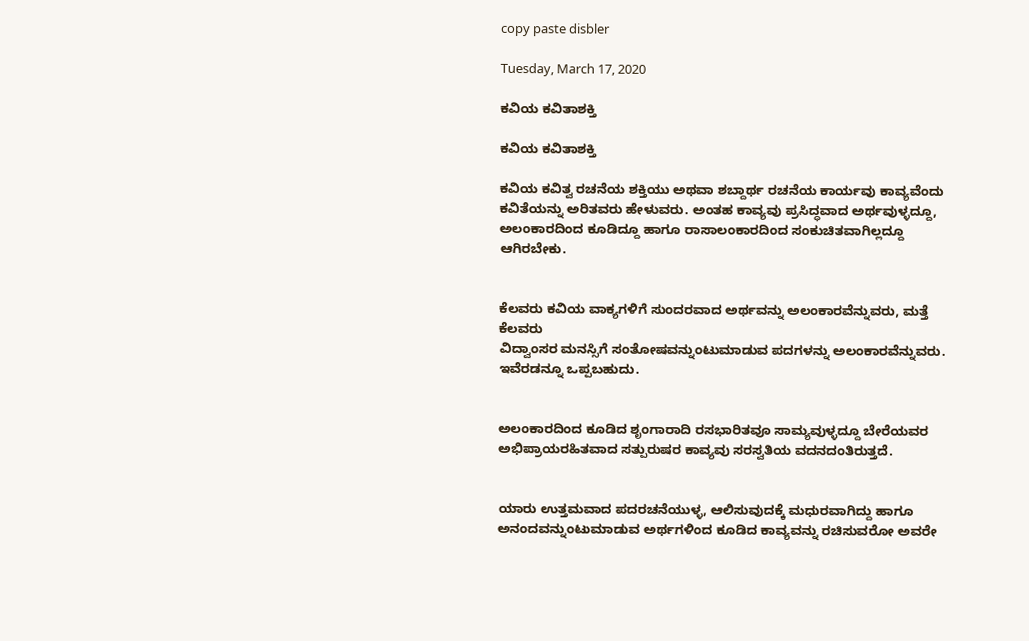copy paste disbler

Tuesday, March 17, 2020

ಕವಿಯ ಕವಿತಾಶಕ್ತಿ

ಕವಿಯ ಕವಿತಾಶಕ್ತಿ

ಕವಿಯ ಕವಿತ್ವ ರಚನೆಯ ಶಕ್ತಿಯು ಅಥವಾ ಶಬ್ದಾರ್ಥ ರಚನೆಯ ಕಾರ್ಯವು ಕಾವ್ಯವೆಂದು
ಕವಿತೆಯನ್ನು ಅರಿತವರು ಹೇಳುವರು. ಅಂತಹ ಕಾವ್ಯವು ಪ್ರಸಿದ್ಧವಾದ ಅರ್ಥವುಳ್ಳದ್ದೂ,
ಅಲಂಕಾರದಿಂದ ಕೂಡಿದ್ದೂ ಹಾಗೂ ರಾಸಾಲಂಕಾರದಿಂದ ಸಂಕುಚಿತವಾಗಿಲ್ಲದ್ದೂ
ಆಗಿರಬೇಕು.


ಕೆಲವರು ಕವಿಯ ವಾಕ್ಯಗಳಿಗೆ ಸುಂದರವಾದ ಅರ್ಥವನ್ನು ಅಲಂಕಾರವೆನ್ನುವರು, ಮತ್ತೆ ಕೆಲವರು
ವಿದ್ವಾಂಸರ ಮನಸ್ಸಿಗೆ ಸಂತೋಷವನ್ನುಂಟುಮಾಡುವ ಪದಗಳನ್ನು ಅಲಂಕಾರವೆನ್ನುವರು.
ಇವೆರಡನ್ನೂ ಒಪ್ಪಬಹುದು.


ಅಲಂಕಾರದಿಂದ ಕೂಡಿದ ಶೃಂಗಾರಾದಿ ರಸಭಾರಿತವೂ ಸಾಮ್ಯವುಳ್ಳದ್ದೂ ಬೇರೆಯವರ
ಅಭಿಪ್ರಾಯರಹಿತವಾದ ಸತ್ಪುರುಷರ ಕಾವ್ಯವು ಸರಸ್ವತಿಯ ವದನದಂತಿರುತ್ತದೆ.


ಯಾರು ಉತ್ತಮವಾದ ಪದರಚನೆಯುಳ್ಳ, ಆಲಿಸುವುದಕ್ಕೆ ಮಧುರವಾಗಿದ್ದು ಹಾಗೂ
ಅನಂದವನ್ನುಂಟುಮಾಡುವ ಅರ್ಥಗಳಿಂದ ಕೂಡಿದ ಕಾವ್ಯವನ್ನು ರಚಿಸುವರೋ ಅವರೇ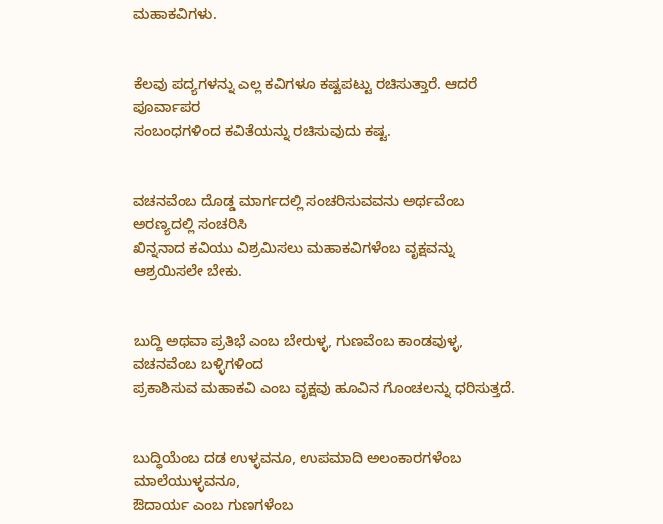ಮಹಾಕವಿಗಳು.


ಕೆಲವು ಪದ್ಯಗಳನ್ನು ಎಲ್ಲ ಕವಿಗಳೂ ಕಷ್ಟಪಟ್ಟು ರಚಿಸುತ್ತಾರೆ. ಆದರೆ ಪೂರ್ವಾಪರ
ಸಂಬಂಧಗಳಿಂದ ಕವಿತೆಯನ್ನು ರಚಿಸುವುದು ಕಷ್ಟ.


ವಚನವೆಂಬ ದೊಡ್ಡ ಮಾರ್ಗದಲ್ಲಿ ಸಂಚರಿಸುವವನು ಅರ್ಥವೆಂಬ ಅರಣ್ಯದಲ್ಲಿ ಸಂಚರಿಸಿ
ಖಿನ್ನನಾದ ಕವಿಯು ವಿಶ್ರಮಿಸಲು ಮಹಾಕವಿಗಳೆಂಬ ವೃಕ್ಷವನ್ನು ಆಶ್ರಯಿಸಲೇ ಬೇಕು.


ಬುದ್ದಿ ಅಥವಾ ಪ್ರತಿಭೆ ಎಂಬ ಬೇರುಳ್ಳ, ಗುಣವೆಂಬ ಕಾಂಡವುಳ್ಳ, ವಚನವೆಂಬ ಬಳ್ಳಿಗಳಿಂದ
ಪ್ರಕಾಶಿಸುವ ಮಹಾಕವಿ ಎಂಬ ವೃಕ್ಷವು ಹೂವಿನ ಗೊಂಚಲನ್ನು ಧರಿಸುತ್ತದೆ.


ಬುದ್ಧಿಯೆಂಬ ದಡ ಉಳ್ಳವನೂ, ಉಪಮಾದಿ ಅಲಂಕಾರಗಳೆಂಬ ಮಾಲೆಯುಳ್ಳವನೂ,
ಔದಾರ್ಯ ಎಂಬ ಗುಣಗಳೆಂಬ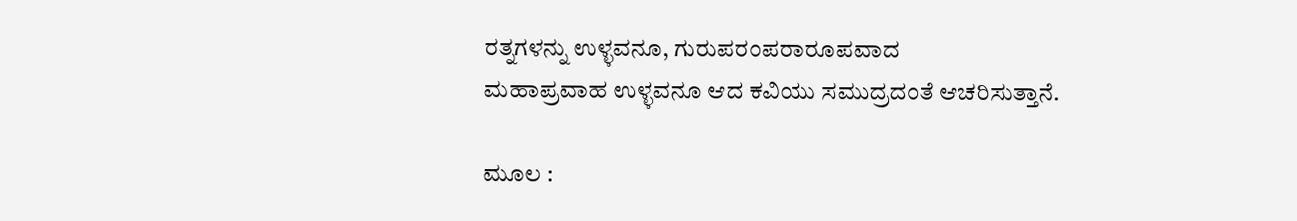ರತ್ನಗಳನ್ನು ಉಳ್ಳವನೂ, ಗುರುಪರಂಪರಾರೂಪವಾದ
ಮಹಾಪ್ರವಾಹ ಉಳ್ಳವನೂ ಆದ ಕವಿಯು ಸಮುದ್ರದಂತೆ ಆಚರಿಸುತ್ತಾನೆ.

ಮೂಲ :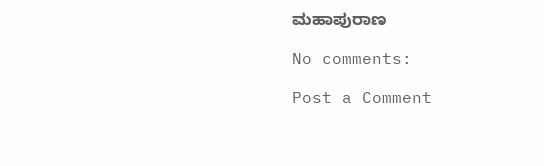ಮಹಾಪುರಾಣ

No comments:

Post a Comment